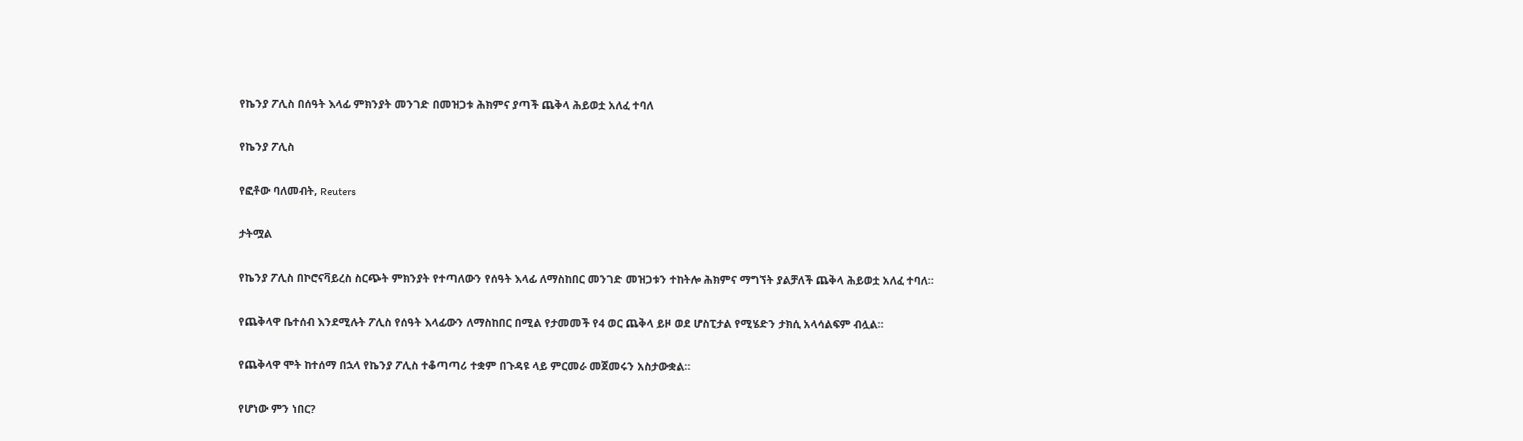የኬንያ ፖሊስ በሰዓት እላፊ ምክንያት መንገድ በመዝጋቱ ሕክምና ያጣች ጨቅላ ሕይወቷ አለፈ ተባለ

የኬንያ ፖሊስ

የፎቶው ባለመብት, Reuters

ታትሟል

የኬንያ ፖሊስ በኮሮናቫይረስ ስርጭት ምክንያት የተጣለውን የሰዓት እላፊ ለማስከበር መንገድ መዝጋቱን ተከትሎ ሕክምና ማግኘት ያልቻለች ጨቅላ ሕይወቷ አለፈ ተባለ።

የጨቅላዋ ቤተሰብ እንደሚሉት ፖሊስ የሰዓት እላፊውን ለማስከበር በሚል የታመመች የ4 ወር ጨቅላ ይዞ ወደ ሆስፒታል የሚሄድን ታክሲ አላሳልፍም ብሏል።

የጨቅላዋ ሞት ከተሰማ በኋላ የኬንያ ፖሊስ ተቆጣጣሪ ተቋም በጉዳዩ ላይ ምርመራ መጀመሩን አስታውቋል።

የሆነው ምን ነበር?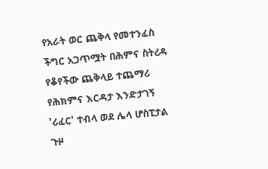የአራት ወር ጨቅላ የመተንፈስ ችግር አጋጥሟት በሕምና ስትረዳ የቆየችው ጨቅላይ ተጨማሪ የሕክምና እርዳታ እንድታገኝ 'ሪፈር' ተብላ ወደ ሌላ ሆስፒታል ጉዞ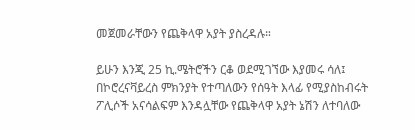መጀመራቸውን የጨቅላዋ አያት ያስረዳሉ።

ይሁን እንጂ 25 ኪ.ሜትሮችን ርቆ ወደሚገኘው እያመሩ ሳለ፤ በኮሮረናቫይረስ ምክንያት የተጣለውን የሰዓት እላፊ የሚያስከብሩት ፖሊሶች አናሳልፍም እንዳሏቸው የጨቅላዋ አያት ኔሽን ለተባለው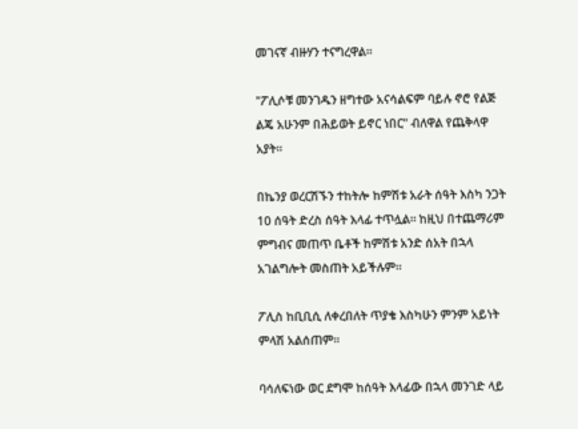መገናኛ ብዙሃን ተናግረዋል።

"ፖሊሶቹ መንገዱን ዘግተው አናሳልፍም ባይሉ ኖሮ የልጅ ልጄ አሁንም በሕይወት ይኖር ነበር" ብለዋል የጨቅላዋ አያት።

በኬንያ ወረርሽኙን ተከትሎ ከምሽቱ አራት ሰዓት እስካ ንጋት 10 ሰዓት ድረስ ሰዓት እላፊ ተጥሏል። ከዚህ በተጨማሪም ምግብና መጠጥ ቤቶች ከምሽቱ አንድ ሰአት በኋላ አገልግሎት መስጠት አይችሉም።

ፖሊስ ከቢቢሲ ለቀረበለት ጥያቄ እስካሁን ምንም አይነት ምላሽ አልሰጠም።

ባሳለፍነው ወር ደግሞ ከሰዓት እላፊው በኋላ መንገድ ላይ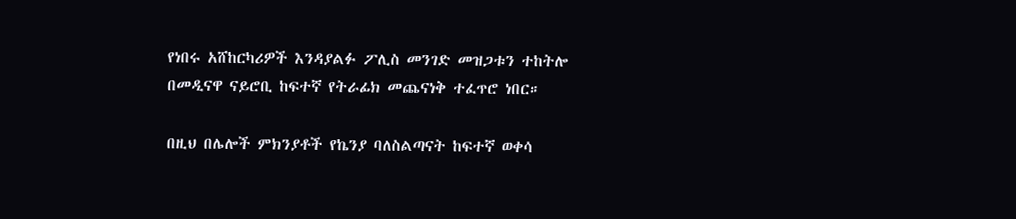የነበሩ አሸከርካሪዎች እንዳያልፉ ፖሊስ መንገድ መዝጋቱን ተከትሎ በመዲናዋ ናይሮቢ ከፍተኛ የትራፊክ መጨናነቅ ተፈጥሮ ነበር።

በዚህ በሌሎች ምክንያቶች የኬንያ ባለስልጣናት ከፍተኛ ወቀሳ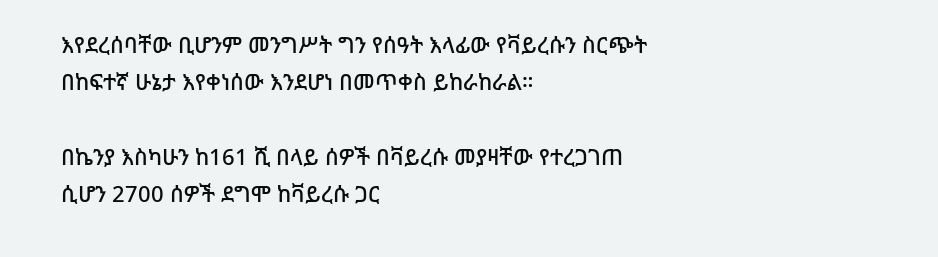እየደረሰባቸው ቢሆንም መንግሥት ግን የሰዓት እላፊው የቫይረሱን ስርጭት በከፍተኛ ሁኔታ እየቀነሰው እንደሆነ በመጥቀስ ይከራከራል።

በኬንያ እስካሁን ከ161 ሺ በላይ ሰዎች በቫይረሱ መያዛቸው የተረጋገጠ ሲሆን 2700 ሰዎች ደግሞ ከቫይረሱ ጋር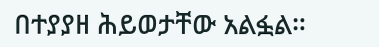በተያያዘ ሕይወታቸው አልፏል።